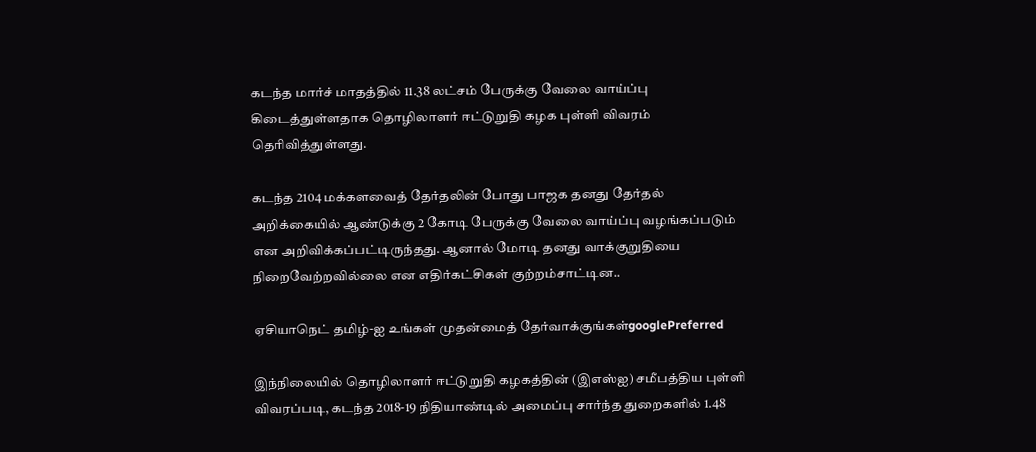கடந்த மார்ச் மாதத்தில் 11.38 லட்சம் பேருக்கு வேலை வாய்ப்பு கிடைத்துள்ளதாக தொழிலாளர் ஈட்டுறுதி கழக புள்ளி விவரம் தெரிவித்துள்ளது.

கடந்த 2104 மக்களவைத் தேர்தலின் போது பாஜக தனது தேர்தல் அறிக்கையில் ஆண்டுக்கு 2 கோடி பேருக்கு வேலை வாய்ப்பு வழங்கப்படும் என அறிவிக்கப்பட்டிருந்தது. ஆனால் மோடி தனது வாக்குறுதியை நிறைவேற்றவில்லை என எதிர்கட்சிகள் குற்றம்சாட்டின..

ஏசியாநெட் தமிழ்-ஐ உங்கள் முதன்மைத் தேர்வாக்குங்கள்googlePreferred

இந்நிலையில் தொழிலாளர் ஈட்டுறுதி கழகத்தின் (இஎஸ்ஐ) சமீபத்திய புள்ளி விவரப்படி, கடந்த 2018-19 நிதியாண்டில் அமைப்பு சார்ந்த துறைகளில் 1.48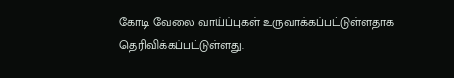கோடி வேலை வாய்ப்புகள் உருவாக்கப்பட்டுள்ளதாக தெரிவிக்கப்பட்டுள்ளது.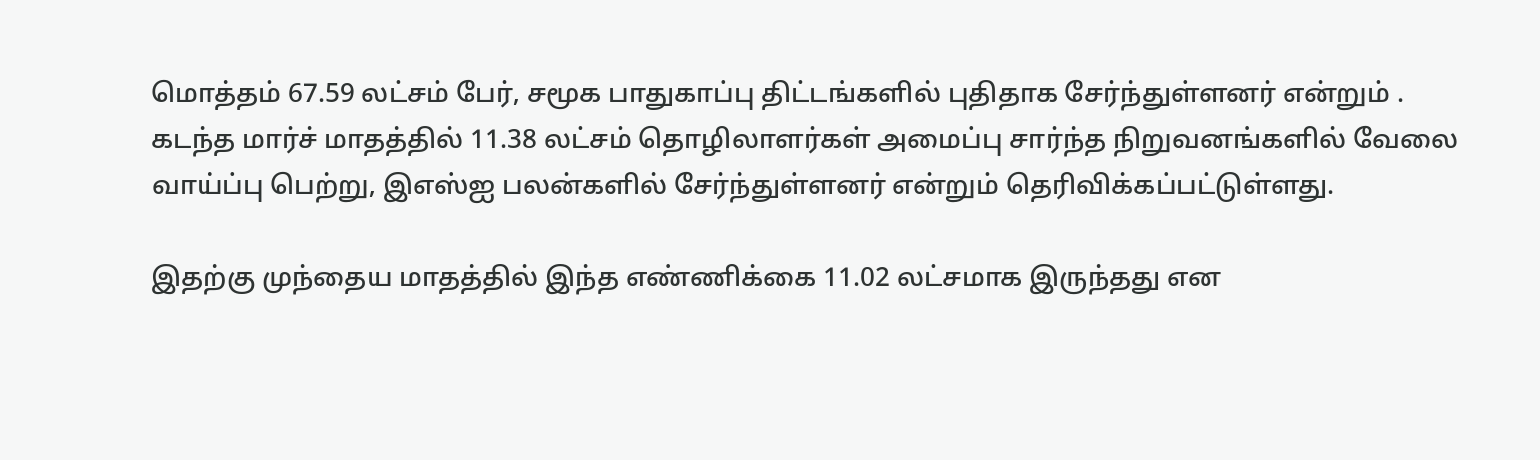மொத்தம் 67.59 லட்சம் பேர், சமூக பாதுகாப்பு திட்டங்களில் புதிதாக சேர்ந்துள்ளனர் என்றும் . கடந்த மார்ச் மாதத்தில் 11.38 லட்சம் தொழிலாளர்கள் அமைப்பு சார்ந்த நிறுவனங்களில் வேலை வாய்ப்பு பெற்று, இஎஸ்ஐ பலன்களில் சேர்ந்துள்ளனர் என்றும் தெரிவிக்கப்பட்டுள்ளது.

இதற்கு முந்தைய மாதத்தில் இந்த எண்ணிக்கை 11.02 லட்சமாக இருந்தது என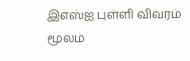இஎஸ்ஐ புள்ளி விவரம் மூலம்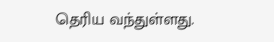தெரிய வந்துள்ளது.